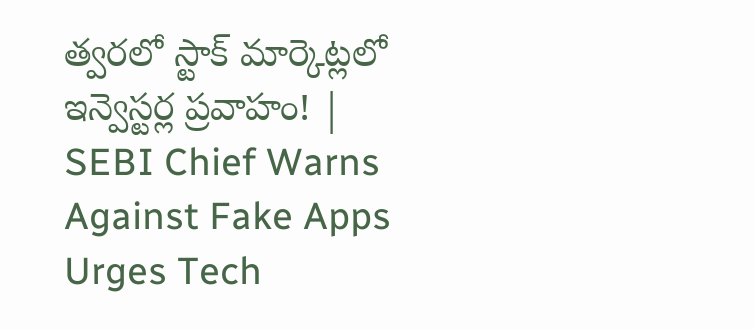త్వరలో స్టాక్‌ మార్కెట్లలో ఇన్వెస్టర్ల ప్రవాహం! | SEBI Chief Warns Against Fake Apps Urges Tech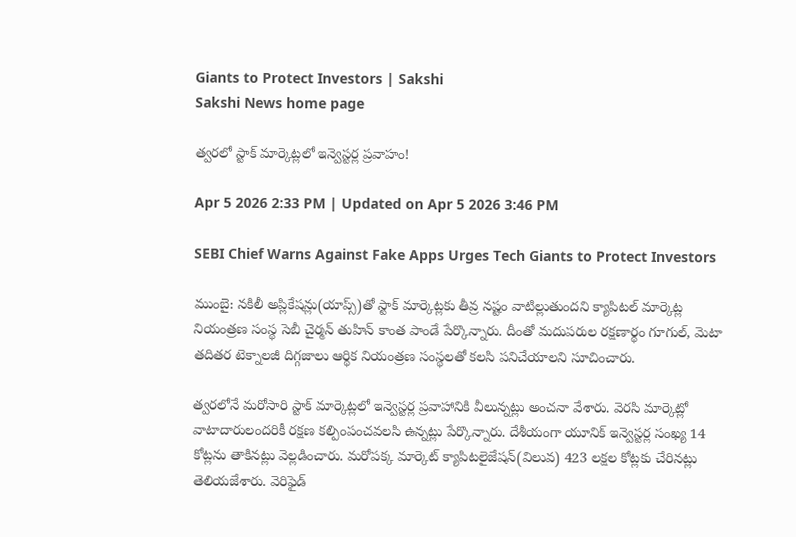Giants to Protect Investors | Sakshi
Sakshi News home page

త్వరలో స్టాక్‌ మార్కెట్లలో ఇన్వెస్టర్ల ప్రవాహం!

Apr 5 2026 2:33 PM | Updated on Apr 5 2026 3:46 PM

SEBI Chief Warns Against Fake Apps Urges Tech Giants to Protect Investors

ముంబై: నకిలీ అప్లికేషన్లు(యాప్స్‌)తో స్టాక్‌ మార్కెట్లకు తీవ్ర నష్టం వాటిల్లుతుందని క్యాపిటల్‌ మార్కెట్ల నియంత్రణ సంస్థ సెబీ చైర్మన్‌ తుహిన్‌ కాంత పాండే పేర్కొన్నారు. దీంతో మదుపరుల రక్షణార్థం గూగుల్, మెటా తదితర టెక్నాలజీ దిగ్గజాలు ఆర్థిక నియంత్రణ సంస్థలతో కలసి పనిచేయాలని సూచించారు.

త్వరలోనే మరోసారి స్టాక్‌ మార్కెట్లలో ఇన్వెస్టర్ల ప్రవాహానికి వీలున్నట్లు అంచనా వేశారు. వెరసి మార్కెట్లో వాటాదారులందరికీ రక్షణ కల్పింపంచవలసి ఉన్నట్లు పేర్కొన్నారు. దేశీయంగా యూనిక్‌ ఇన్వెస్టర్ల సంఖ్య 14 కోట్లను తాకినట్లు వెల్లడించారు. మరోపక్క మార్కెట్‌ క్యాపిటలైజేషన్‌(విలువ) 423 లక్షల కోట్లకు చేరినట్లు తెలియజేశారు. వెరిఫైడ్‌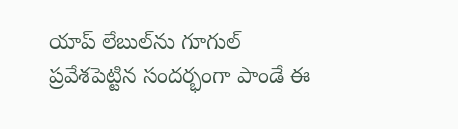యాప్‌ లేబుల్‌ను గూగుల్‌ ప్రవేశపెట్టిన సందర్భంగా పాండే ఈ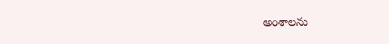అంశాలను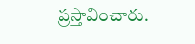ప్రస్తావించారు.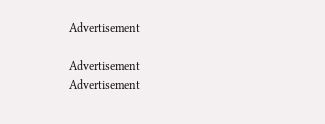Advertisement

Advertisement
Advertisement